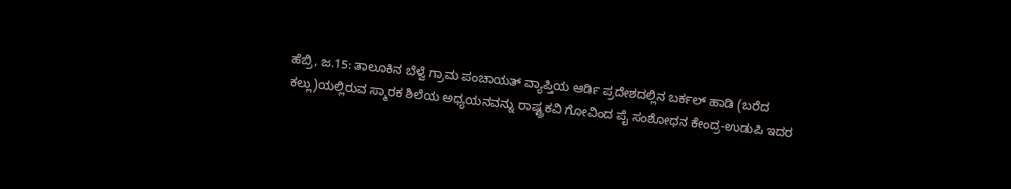ಹೆಬ್ರಿ, ಜ.15: ತಾಲೂಕಿನ ಬೆಳ್ವೆ ಗ್ರಾಮ ಪಂಚಾಯತ್ ವ್ಯಾಪ್ತಿಯ ಆರ್ಡಿ ಪ್ರದೇಶದಲ್ಲಿನ ಬರ್ಕಲ್ ಹಾಡಿ (ಬರೆದ ಕಲ್ಲು)ಯಲ್ಲಿರುವ ಸ್ಮಾರಕ ಶಿಲೆಯ ಅಧ್ಯಯನವನ್ನು ರಾಷ್ಟ್ರಕವಿ ಗೋವಿಂದ ಪೈ ಸಂಶೋಧನ ಕೇಂದ್ರ-ಉಡುಪಿ ಇದರ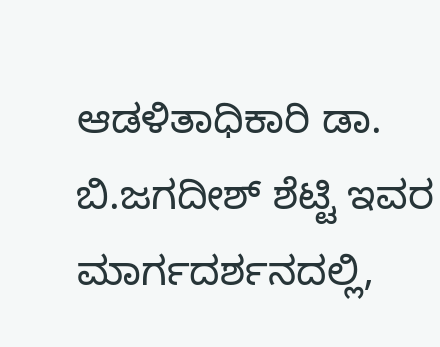ಆಡಳಿತಾಧಿಕಾರಿ ಡಾ. ಬಿ.ಜಗದೀಶ್ ಶೆಟ್ಟಿ ಇವರ ಮಾರ್ಗದರ್ಶನದಲ್ಲಿ,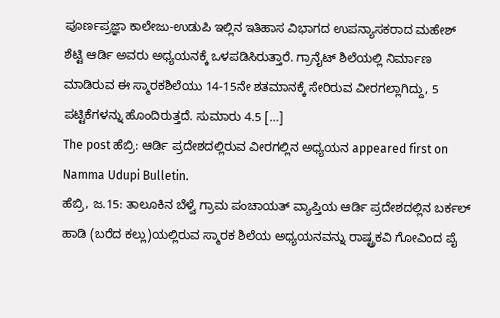ಪೂರ್ಣಪ್ರಜ್ಞಾ ಕಾಲೇಜು-ಉಡುಪಿ ಇಲ್ಲಿನ ಇತಿಹಾಸ ವಿಭಾಗದ ಉಪನ್ಯಾಸಕರಾದ ಮಹೇಶ್ ಶೆಟ್ಟಿ ಆರ್ಡಿ ಅವರು ಅಧ್ಯಯನಕ್ಕೆ ಒಳಪಡಿಸಿರುತ್ತಾರೆ. ಗ್ರಾನೈಟ್ ಶಿಲೆಯಲ್ಲಿ ನಿರ್ಮಾಣ ಮಾಡಿರುವ ಈ ಸ್ಮಾರಕಶಿಲೆಯು 14-15ನೇ ಶತಮಾನಕ್ಕೆ ಸೇರಿರುವ ವೀರಗಲ್ಲಾಗಿದ್ದು, 5 ಪಟ್ಟಿಕೆಗಳನ್ನು ಹೊಂದಿರುತ್ತದೆ. ಸುಮಾರು 4.5 […]
The post ಹೆಬ್ರಿ: ಆರ್ಡಿ ಪ್ರದೇಶದಲ್ಲಿರುವ ವೀರಗಲ್ಲಿನ ಅಧ್ಯಯನ appeared first on Namma Udupi Bulletin.
ಹೆಬ್ರಿ, ಜ.15: ತಾಲೂಕಿನ ಬೆಳ್ವೆ ಗ್ರಾಮ ಪಂಚಾಯತ್ ವ್ಯಾಪ್ತಿಯ ಆರ್ಡಿ ಪ್ರದೇಶದಲ್ಲಿನ ಬರ್ಕಲ್ ಹಾಡಿ (ಬರೆದ ಕಲ್ಲು)ಯಲ್ಲಿರುವ ಸ್ಮಾರಕ ಶಿಲೆಯ ಅಧ್ಯಯನವನ್ನು ರಾಷ್ಟ್ರಕವಿ ಗೋವಿಂದ ಪೈ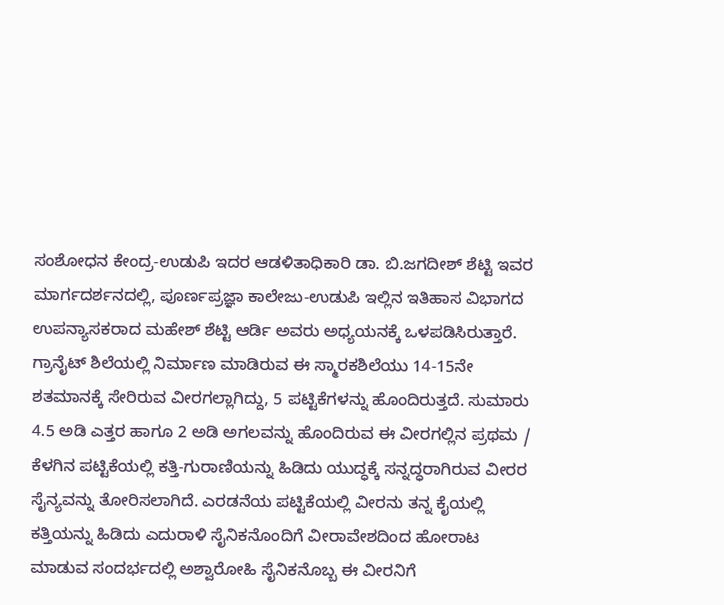ಸಂಶೋಧನ ಕೇಂದ್ರ-ಉಡುಪಿ ಇದರ ಆಡಳಿತಾಧಿಕಾರಿ ಡಾ. ಬಿ.ಜಗದೀಶ್ ಶೆಟ್ಟಿ ಇವರ ಮಾರ್ಗದರ್ಶನದಲ್ಲಿ, ಪೂರ್ಣಪ್ರಜ್ಞಾ ಕಾಲೇಜು-ಉಡುಪಿ ಇಲ್ಲಿನ ಇತಿಹಾಸ ವಿಭಾಗದ ಉಪನ್ಯಾಸಕರಾದ ಮಹೇಶ್ ಶೆಟ್ಟಿ ಆರ್ಡಿ ಅವರು ಅಧ್ಯಯನಕ್ಕೆ ಒಳಪಡಿಸಿರುತ್ತಾರೆ.
ಗ್ರಾನೈಟ್ ಶಿಲೆಯಲ್ಲಿ ನಿರ್ಮಾಣ ಮಾಡಿರುವ ಈ ಸ್ಮಾರಕಶಿಲೆಯು 14-15ನೇ ಶತಮಾನಕ್ಕೆ ಸೇರಿರುವ ವೀರಗಲ್ಲಾಗಿದ್ದು, 5 ಪಟ್ಟಿಕೆಗಳನ್ನು ಹೊಂದಿರುತ್ತದೆ. ಸುಮಾರು 4.5 ಅಡಿ ಎತ್ತರ ಹಾಗೂ 2 ಅಡಿ ಅಗಲವನ್ನು ಹೊಂದಿರುವ ಈ ವೀರಗಲ್ಲಿನ ಪ್ರಥಮ / ಕೆಳಗಿನ ಪಟ್ಟಿಕೆಯಲ್ಲಿ ಕತ್ತಿ-ಗುರಾಣಿಯನ್ನು ಹಿಡಿದು ಯುದ್ಧಕ್ಕೆ ಸನ್ನದ್ಧರಾಗಿರುವ ವೀರರ ಸೈನ್ಯವನ್ನು ತೋರಿಸಲಾಗಿದೆ. ಎರಡನೆಯ ಪಟ್ಟಿಕೆಯಲ್ಲಿ ವೀರನು ತನ್ನ ಕೈಯಲ್ಲಿ ಕತ್ತಿಯನ್ನು ಹಿಡಿದು ಎದುರಾಳಿ ಸೈನಿಕನೊಂದಿಗೆ ವೀರಾವೇಶದಿಂದ ಹೋರಾಟ ಮಾಡುವ ಸಂದರ್ಭದಲ್ಲಿ ಅಶ್ವಾರೋಹಿ ಸೈನಿಕನೊಬ್ಬ ಈ ವೀರನಿಗೆ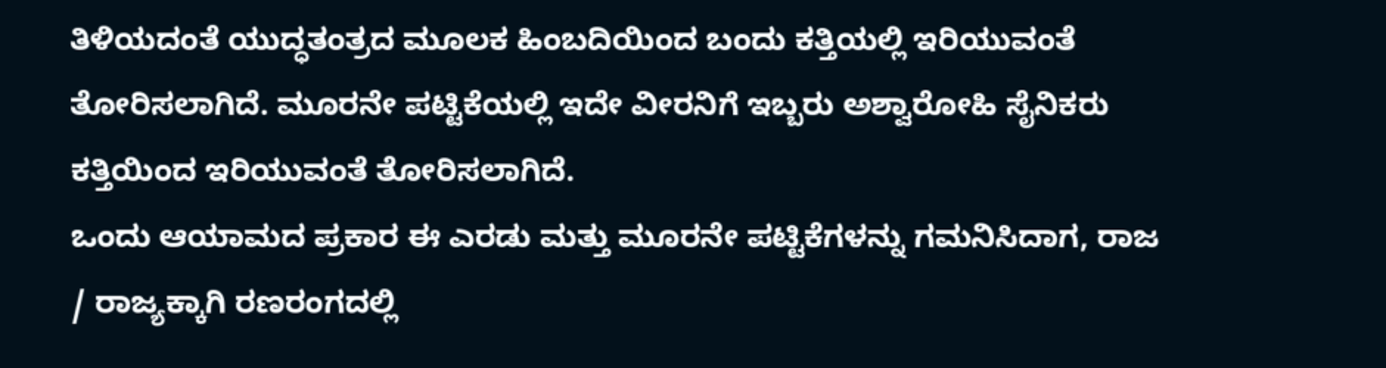ತಿಳಿಯದಂತೆ ಯುದ್ಧತಂತ್ರದ ಮೂಲಕ ಹಿಂಬದಿಯಿಂದ ಬಂದು ಕತ್ತಿಯಲ್ಲಿ ಇರಿಯುವಂತೆ ತೋರಿಸಲಾಗಿದೆ. ಮೂರನೇ ಪಟ್ಟಿಕೆಯಲ್ಲಿ ಇದೇ ವೀರನಿಗೆ ಇಬ್ಬರು ಅಶ್ವಾರೋಹಿ ಸೈನಿಕರು ಕತ್ತಿಯಿಂದ ಇರಿಯುವಂತೆ ತೋರಿಸಲಾಗಿದೆ.
ಒಂದು ಆಯಾಮದ ಪ್ರಕಾರ ಈ ಎರಡು ಮತ್ತು ಮೂರನೇ ಪಟ್ಟಿಕೆಗಳನ್ನು ಗಮನಿಸಿದಾಗ, ರಾಜ / ರಾಜ್ಯಕ್ಕಾಗಿ ರಣರಂಗದಲ್ಲಿ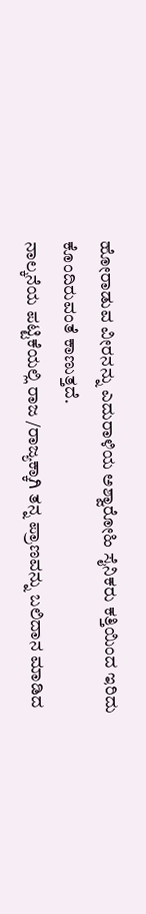ಹೋರಾಡುವ ವೀರನನ್ನು ಎದುರಾಳಿಯ ಅಶ್ವಾರೋಹಿ ಸೈನಿಕರು ಕತ್ತಿಯಿಂದ ಇರಿದು ಕೊಂದಿರುವಂತೆ ಕಾಣುತ್ತದೆ.
ನಾಲ್ಕನೆಯ ಪಟ್ಟಿಕೆಯಲ್ಲಿ ರಾಜ /ರಾಜ್ಯಕ್ಕಾಗಿ ತನ್ನ ಪ್ರಾಣವನ್ನು ಬಲಿದಾನ ಮಾಡಿದ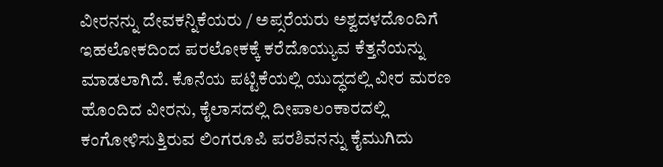ವೀರನನ್ನು ದೇವಕನ್ನಿಕೆಯರು / ಅಪ್ಸರೆಯರು ಅಶ್ವದಳದೊಂದಿಗೆ ಇಹಲೋಕದಿಂದ ಪರಲೋಕಕ್ಕೆ ಕರೆದೊಯ್ಯುವ ಕೆತ್ತನೆಯನ್ನು ಮಾಡಲಾಗಿದೆ. ಕೊನೆಯ ಪಟ್ಟಿಕೆಯಲ್ಲಿ ಯುದ್ಧದಲ್ಲಿ ವೀರ ಮರಣ ಹೊಂದಿದ ವೀರನು, ಕೈಲಾಸದಲ್ಲಿ ದೀಪಾಲಂಕಾರದಲ್ಲಿ ಕಂಗೋಳಿಸುತ್ತಿರುವ ಲಿಂಗರೂಪಿ ಪರಶಿವನನ್ನು ಕೈಮುಗಿದು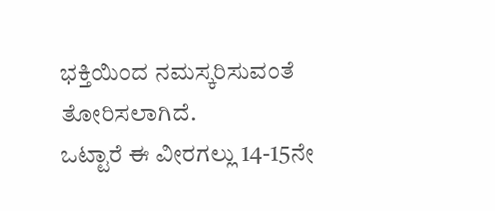ಭಕ್ತಿಯಿಂದ ನಮಸ್ಕರಿಸುವಂತೆ ತೋರಿಸಲಾಗಿದೆ.
ಒಟ್ಟಾರೆ ಈ ವೀರಗಲ್ಲು 14-15ನೇ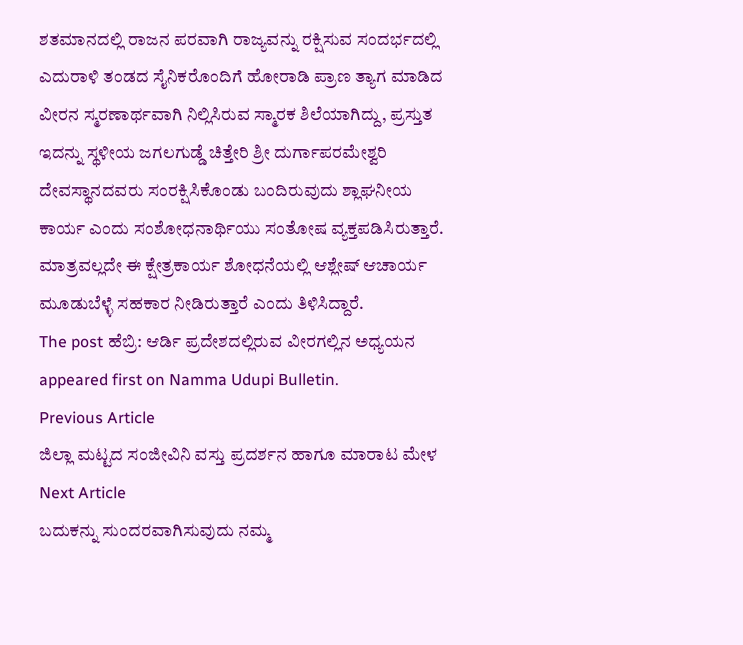ಶತಮಾನದಲ್ಲಿ ರಾಜನ ಪರವಾಗಿ ರಾಜ್ಯವನ್ನು ರಕ್ಷಿಸುವ ಸಂದರ್ಭದಲ್ಲಿ ಎದುರಾಳಿ ತಂಡದ ಸೈನಿಕರೊಂದಿಗೆ ಹೋರಾಡಿ ಪ್ರಾಣ ತ್ಯಾಗ ಮಾಡಿದ ವೀರನ ಸ್ಮರಣಾರ್ಥವಾಗಿ ನಿಲ್ಲಿಸಿರುವ ಸ್ಮಾರಕ ಶಿಲೆಯಾಗಿದ್ದು, ಪ್ರಸ್ತುತ ಇದನ್ನು ಸ್ಥಳೀಯ ಜಗಲಗುಡ್ಡೆ ಚಿತ್ತೇರಿ ಶ್ರೀ ದುರ್ಗಾಪರಮೇಶ್ವರಿ ದೇವಸ್ಥಾನದವರು ಸಂರಕ್ಷಿಸಿಕೊಂಡು ಬಂದಿರುವುದು ಶ್ಲಾಘನೀಯ ಕಾರ್ಯ ಎಂದು ಸಂಶೋಧನಾರ್ಥಿಯು ಸಂತೋಷ ವ್ಯಕ್ತಪಡಿಸಿರುತ್ತಾರೆ. ಮಾತ್ರವಲ್ಲದೇ ಈ ಕ್ಷೇತ್ರಕಾರ್ಯ ಶೋಧನೆಯಲ್ಲಿ ಆಶ್ಲೇಷ್ ಆಚಾರ್ಯ ಮೂಡುಬೆಳ್ಳೆ ಸಹಕಾರ ನೀಡಿರುತ್ತಾರೆ ಎಂದು ತಿಳಿಸಿದ್ದಾರೆ.
The post ಹೆಬ್ರಿ: ಆರ್ಡಿ ಪ್ರದೇಶದಲ್ಲಿರುವ ವೀರಗಲ್ಲಿನ ಅಧ್ಯಯನ appeared first on Namma Udupi Bulletin.
Previous Article
ಜಿಲ್ಲಾ ಮಟ್ಟದ ಸಂಜೀವಿನಿ ವಸ್ತು ಪ್ರದರ್ಶನ ಹಾಗೂ ಮಾರಾಟ ಮೇಳ
Next Article
ಬದುಕನ್ನು ಸುಂದರವಾಗಿಸುವುದು ನಮ್ಮ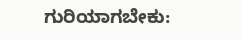ಗುರಿಯಾಗಬೇಕು: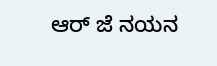ಆರ್ ಜೆ ನಯನ